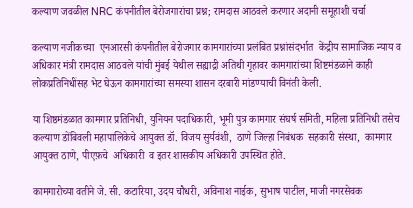कल्याण जवळील NRC कंपनीतील बेरोजगारांचा प्रश्न; रामदास आठवले करणार अदानी समूहाशी चर्चा

कल्याण नजीकच्या  एनआरसी कंपनीतील बेरोजगार कामगारांच्या प्रलंबित प्रश्नांसंदर्भात  केंद्रीय सामाजिक न्याय व अधिकार मंत्री रामदास आठवले यांची मुंबई येथील सह्याद्री अतिथी गृहावर कामगारांच्या शिष्टमंडळाने काही लोकप्रतिनिधींसह भेट घेऊन कामगारांच्या समस्या शासन दरबारी मांडण्याची विनंती केली.

या शिष्ठमंडळात कामगार प्रतिनिधी, युनियन पदाधिकारी, भूमी पुत्र कामगार संघर्ष समिती, महिला प्रतिनिधी तसेच कल्याण डोंबिवली महापालिकेचे आयुक्त डॉ. विजय सुर्यवंशी,  ठाणे जिल्हा निबंधक  सहकारी संस्था,  कामगार आयुक्त ठाणे, पीएफ़चे  अधिकारी  व इतर शासकीय अधिकारी उपस्थित होते.

कामगारोच्या वतीने जे. सी. कटारिया, उदय चौधरी, अविनाश नाईक, सुभाष पाटील, माजी नगरसेवक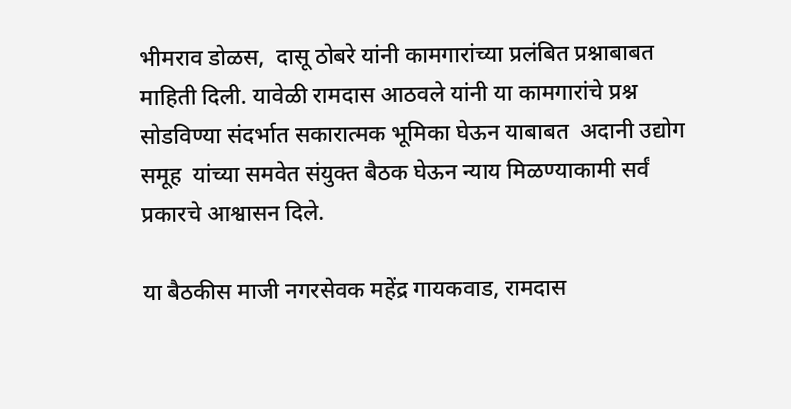भीमराव डोळस,  दासू ठोबरे यांनी कामगारांच्या प्रलंबित प्रश्नाबाबत माहिती दिली. यावेळी रामदास आठवले यांनी या कामगारांचे प्रश्न  सोडविण्या संदर्भात सकारात्मक भूमिका घेऊन याबाबत  अदानी उद्योग समूह  यांच्या समवेत संयुक्त बैठक घेऊन न्याय मिळण्याकामी सर्वं प्रकारचे आश्वासन दिले.

या बैठकीस माजी नगरसेवक महेंद्र गायकवाड, रामदास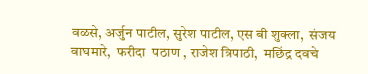वळसे, अर्जुन पाटील, सुरेश पाटील, एस बी शुक्ला,  संजय वाघमारे,  फरीदा  पठाण , राजेश त्रिपाठी,  मछिंद्र दवचे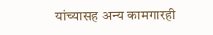यांच्यासह अन्य कामगारही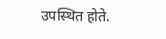उपस्थित होते.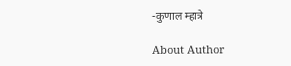-कुणाल म्हात्रे

About Author